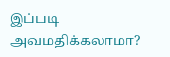இப்படி அவமதிக்கலாமா?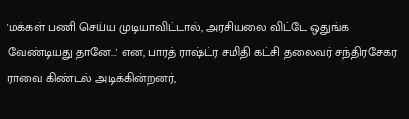'மக்கள் பணி செய்ய முடியாவிட்டால், அரசியலை விட்டே ஒதுங்க வேண்டியது தானே...' என, பாரத் ராஷ்ட்ர சமிதி கட்சி தலைவர் சந்திரசேகர ராவை கிண்டல் அடிக்கின்றனர்,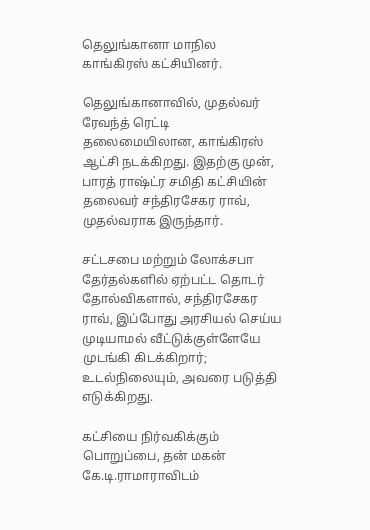தெலுங்கானா மாநில காங்கிரஸ் கட்சியினர்.

தெலுங்கானாவில், முதல்வர் ரேவந்த் ரெட்டி தலைமையிலான, காங்கிரஸ் ஆட்சி நடக்கிறது. இதற்கு முன், பாரத் ராஷ்ட்ர சமிதி கட்சியின் தலைவர் சந்திரசேகர ராவ், முதல்வராக இருந்தார்.

சட்டசபை மற்றும் லோக்சபா தேர்தல்களில் ஏற்பட்ட தொடர் தோல்விகளால், சந்திரசேகர ராவ், இப்போது அரசியல் செய்ய முடியாமல் வீட்டுக்குள்ளேயே முடங்கி கிடக்கிறார்; உடல்நிலையும், அவரை படுத்தி எடுக்கிறது.

கட்சியை நிர்வகிக்கும் பொறுப்பை, தன் மகன் கே.டி.ராமாராவிடம்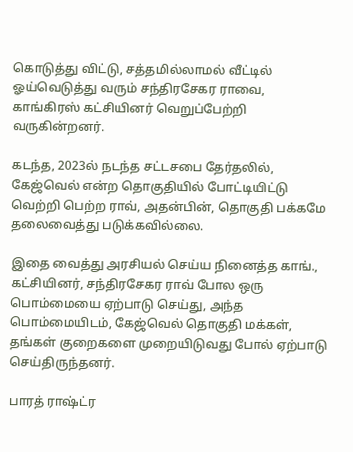கொடுத்து விட்டு, சத்தமில்லாமல் வீட்டில் ஓய்வெடுத்து வரும் சந்திரசேகர ராவை, காங்கிரஸ் கட்சியினர் வெறுப்பேற்றி வருகின்றனர்.

கடந்த, 2023ல் நடந்த சட்டசபை தேர்தலில், கேஜ்வெல் என்ற தொகுதியில் போட்டியிட்டு வெற்றி பெற்ற ராவ், அதன்பின், தொகுதி பக்கமே தலைவைத்து படுக்கவில்லை.

இதை வைத்து அரசியல் செய்ய நினைத்த காங்., கட்சியினர், சந்திரசேகர ராவ் போல ஒரு பொம்மையை ஏற்பாடு செய்து, அந்த பொம்மையிடம், கேஜ்வெல் தொகுதி மக்கள், தங்கள் குறைகளை முறையிடுவது போல் ஏற்பாடு செய்திருந்தனர்.

பாரத் ராஷ்ட்ர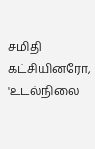சமிதி கட்சியினரோ, 'உடல்நிலை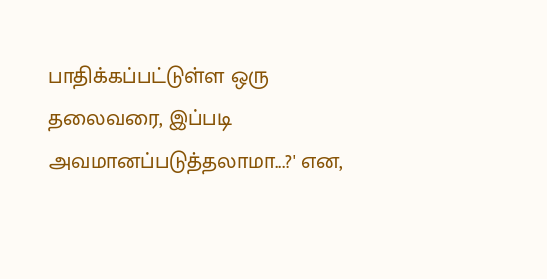பாதிக்கப்பட்டுள்ள ஒரு தலைவரை, இப்படி அவமானப்படுத்தலாமா...?' என,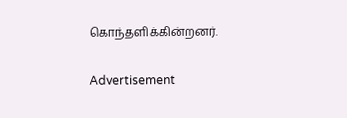கொந்தளிக்கின்றனர்.

Advertisement